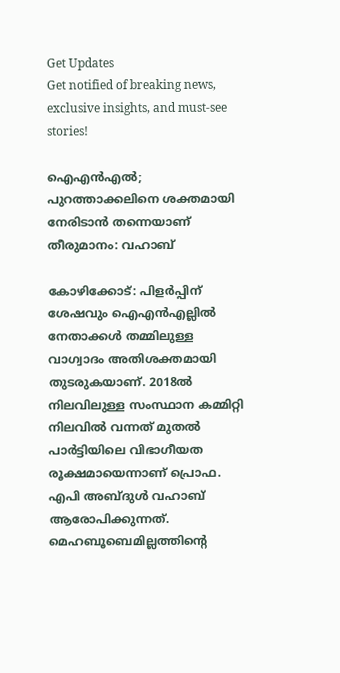Get Updates
Get notified of breaking news, exclusive insights, and must-see stories!

ഐഎന്‍എല്‍; പുറത്താക്കലിനെ ശക്തമായി നേരിടാൻ തന്നെയാണ് തീരുമാനം: വഹാബ്

കോഴിക്കോട്: പിളർപ്പിന് ശേഷവും ഐഎന്‍എല്ലില്‍ നേതാക്കള്‍ തമ്മിലുള്ള വാഗ്വാദം അതിശക്തമായി തുടരുകയാണ്. 2018ൽ നിലവിലുള്ള സംസ്ഥാന കമ്മിറ്റി നിലവിൽ വന്നത് മുതൽ പാർട്ടിയിലെ വിഭാഗീയത രൂക്ഷമായെന്നാണ് പ്രൊഫ. എപി അബ്ദുള്‍ വഹാബ് ആരോപിക്കുന്നത്. മെഹബൂബെമില്ലത്തിൻ്റെ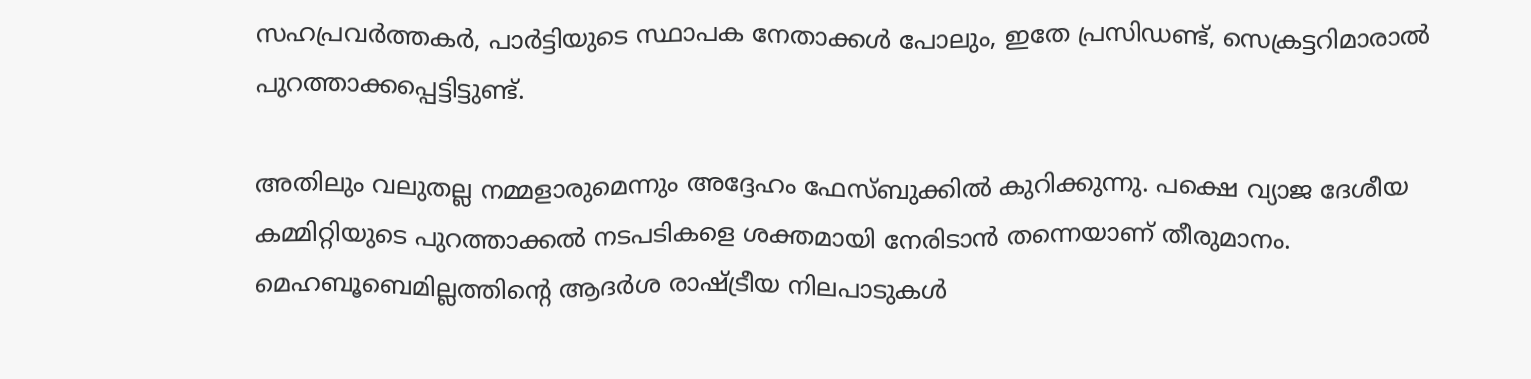സഹപ്രവർത്തകർ, പാർട്ടിയുടെ സ്ഥാപക നേതാക്കൾ പോലും, ഇതേ പ്രസിഡണ്ട്, സെക്രട്ടറിമാരാൽ പുറത്താക്കപ്പെട്ടിട്ടുണ്ട്.

അതിലും വലുതല്ല നമ്മളാരുമെന്നും അദ്ദേഹം ഫേസ്ബുക്കില്‍ കുറിക്കുന്നു. പക്ഷെ വ്യാജ ദേശീയ കമ്മിറ്റിയുടെ പുറത്താക്കൽ നടപടികളെ ശക്തമായി നേരിടാൻ തന്നെയാണ് തീരുമാനം. മെഹബൂബെമില്ലത്തിന്റെ ആദർശ രാഷ്ട്രീയ നിലപാടുകൾ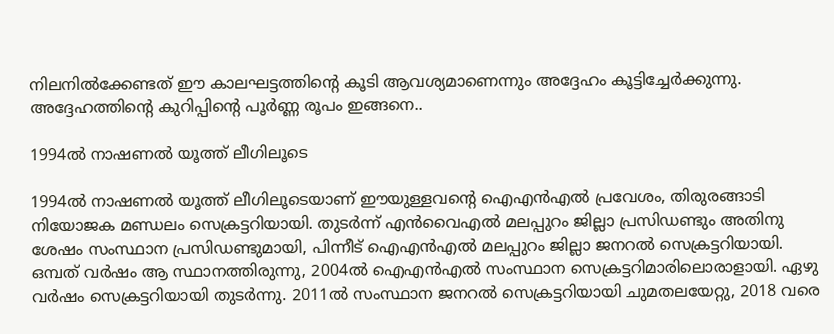നിലനിൽക്കേണ്ടത് ഈ കാലഘട്ടത്തിന്റെ കൂടി ആവശ്യമാണെന്നും അദ്ദേഹം കൂട്ടിച്ചേർക്കുന്നു. അദ്ദേഹത്തിന്റെ കുറിപ്പിന്റെ പൂർണ്ണ രൂപം ഇങ്ങനെ..

1994ൽ നാഷണൽ യൂത്ത് ലീഗിലൂടെ

1994ൽ നാഷണൽ യൂത്ത് ലീഗിലൂടെയാണ് ഈയുള്ളവന്റെ ഐഎൻഎൽ പ്രവേശം, തിരുരങ്ങാടി നിയോജക മണ്ഡലം സെക്രട്ടറിയായി. തുടർന്ന് എൻവൈഎൽ മലപ്പുറം ജില്ലാ പ്രസിഡണ്ടും അതിനു ശേഷം സംസ്ഥാന പ്രസിഡണ്ടുമായി, പിന്നീട് ഐഎൻഎൽ മലപ്പുറം ജില്ലാ ജനറൽ സെക്രട്ടറിയായി. ഒമ്പത് വർഷം ആ സ്ഥാനത്തിരുന്നു, 2004ൽ ഐഎൻഎൽ സംസ്ഥാന സെക്രട്ടറിമാരിലൊരാളായി. ഏഴു വർഷം സെക്രട്ടറിയായി തുടർന്നു. 2011ൽ സംസ്ഥാന ജനറൽ സെക്രട്ടറിയായി ചുമതലയേറ്റു, 2018 വരെ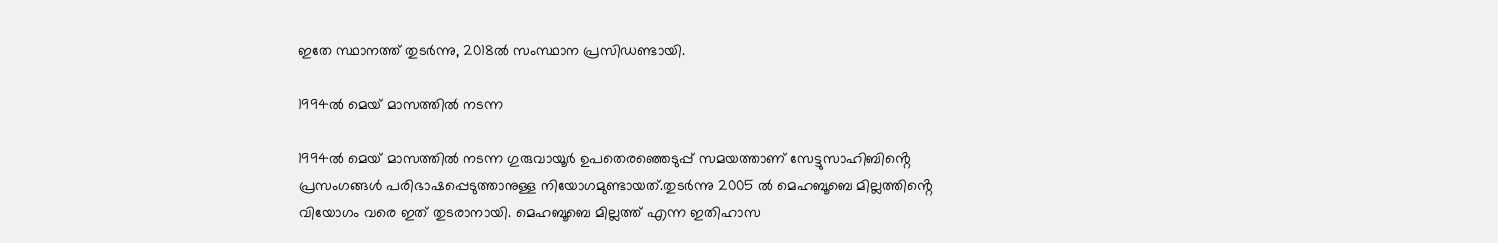ഇതേ സ്ഥാനത്ത് തുടർന്നു, 2018ൽ സംസ്ഥാന പ്രസിഡണ്ടായി.

1994ൽ മെയ് മാസത്തിൽ നടന്ന

1994ൽ മെയ് മാസത്തിൽ നടന്ന ഗുരുവായൂർ ഉപതെരഞ്ഞെടുപ്പ് സമയത്താണ് സേട്ടുസാഹിബിൻ്റെ പ്രസംഗങ്ങൾ പരിഭാഷപ്പെടുത്താനുള്ള നിയോഗമുണ്ടായത്.തുടർന്നു 2005 ൽ മെഹബൂബെ മില്ലത്തിൻ്റെ വിയോഗം വരെ ഇത് തുടരാനായി. മെഹബൂബെ മില്ലത്ത് എന്ന ഇതിഹാസ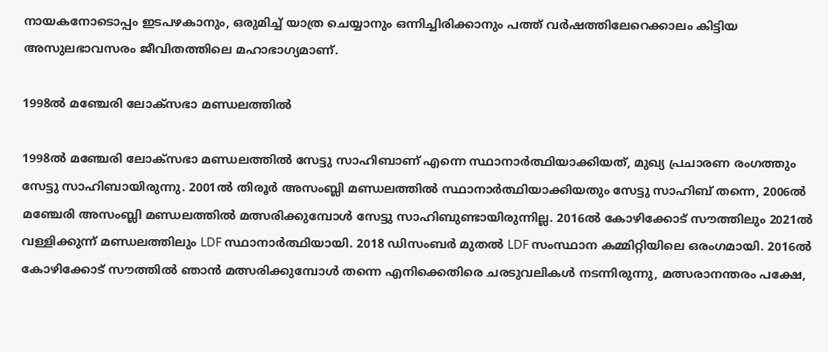നായകനോടൊപ്പം ഇടപഴകാനും, ഒരുമിച്ച് യാത്ര ചെയ്യാനും ഒന്നിച്ചിരിക്കാനും പത്ത് വർഷത്തിലേറെക്കാലം കിട്ടിയ അസുലഭാവസരം ജീവിതത്തിലെ മഹാഭാഗ്യമാണ്.

1998ൽ മഞ്ചേരി ലോക്സഭാ മണ്ഡലത്തിൽ

1998ൽ മഞ്ചേരി ലോക്സഭാ മണ്ഡലത്തിൽ സേട്ടു സാഹിബാണ് എന്നെ സ്ഥാനാർത്ഥിയാക്കിയത്, മുഖ്യ പ്രചാരണ രംഗത്തും സേട്ടു സാഹിബായിരുന്നു. 2001ൽ തിരൂർ അസംബ്ലി മണ്ഡലത്തിൽ സ്ഥാനാർത്ഥിയാക്കിയതും സേട്ടു സാഹിബ് തന്നെ, 2006ൽ മഞ്ചേരി അസംബ്ലി മണ്ഡലത്തിൽ മത്സരിക്കുമ്പോൾ സേട്ടു സാഹിബുണ്ടായിരുന്നില്ല. 2016ൽ കോഴിക്കോട് സൗത്തിലും 2021ൽ വള്ളിക്കുന്ന് മണ്ഡലത്തിലും LDF സ്ഥാനാർത്ഥിയായി. 2018 ഡിസംബർ മുതൽ LDF സംസ്ഥാന കമ്മിറ്റിയിലെ ഒരംഗമായി. 2016ൽ കോഴിക്കോട് സൗത്തിൽ ഞാൻ മത്സരിക്കുമ്പോൾ തന്നെ എനിക്കെതിരെ ചരടുവലികൾ നടന്നിരുന്നു, മത്സരാനന്തരം പക്ഷേ,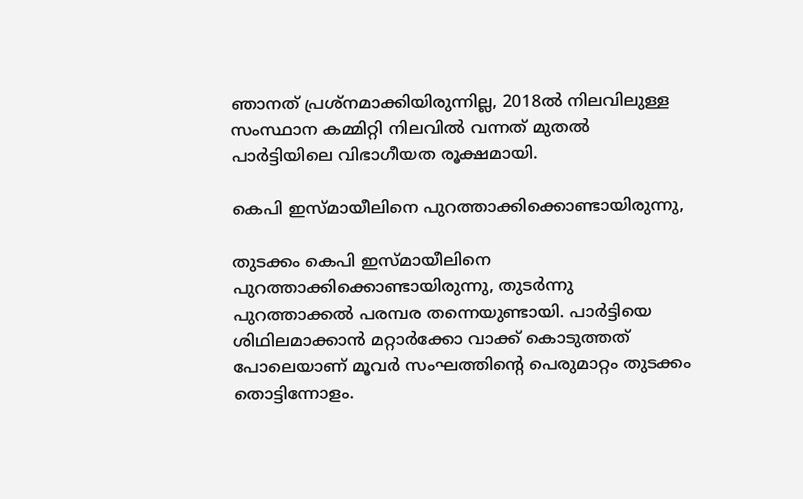ഞാനത് പ്രശ്നമാക്കിയിരുന്നില്ല, 2018ൽ നിലവിലുള്ള സംസ്ഥാന കമ്മിറ്റി നിലവിൽ വന്നത് മുതൽ പാർട്ടിയിലെ വിഭാഗീയത രൂക്ഷമായി.

കെപി ഇസ്മായീലിനെ പുറത്താക്കിക്കൊണ്ടായിരുന്നു,

തുടക്കം കെപി ഇസ്മായീലിനെ പുറത്താക്കിക്കൊണ്ടായിരുന്നു, തുടർന്നു പുറത്താക്കൽ പരമ്പര തന്നെയുണ്ടായി. പാർട്ടിയെ ശിഥിലമാക്കാൻ മറ്റാർക്കോ വാക്ക് കൊടുത്തത് പോലെയാണ് മൂവർ സംഘത്തിൻ്റെ പെരുമാറ്റം തുടക്കം തൊട്ടിന്നോളം.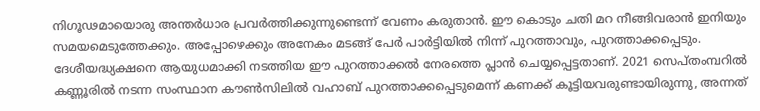നിഗൂഢമായൊരു അന്തർധാര പ്രവർത്തിക്കുന്നുണ്ടെന്ന് വേണം കരുതാൻ. ഈ കൊടും ചതി മറ നീങ്ങിവരാൻ ഇനിയും സമയമെടുത്തേക്കും. അപ്പോഴെക്കും അനേകം മടങ്ങ് പേർ പാർട്ടിയിൽ നിന്ന് പുറത്താവും, പുറത്താക്കപ്പെടും. ദേശീയദ്ധ്യക്ഷനെ ആയുധമാക്കി നടത്തിയ ഈ പുറത്താക്കൽ നേരത്തെ പ്ലാൻ ചെയ്യപ്പെട്ടതാണ്. 2021 സെപ്തംമ്പറിൽ കണ്ണൂരിൽ നടന്ന സംസ്ഥാന കൗൺസിലിൽ വഹാബ് പുറത്താക്കപ്പെടുമെന്ന് കണക്ക് കൂട്ടിയവരുണ്ടായിരുന്നു, അന്നത്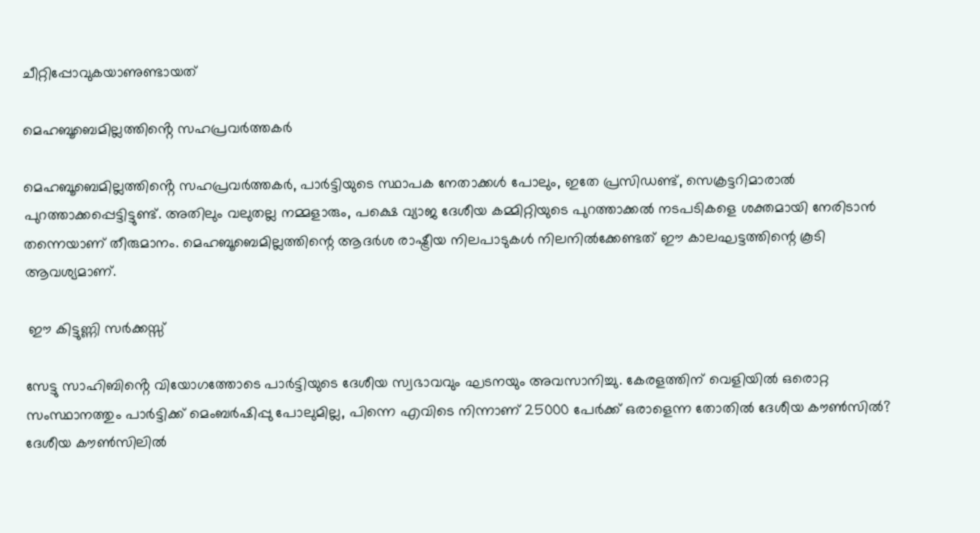ചീറ്റിപ്പോവുകയാണുണ്ടായത്

മെഹബൂബെമില്ലത്തിൻ്റെ സഹപ്രവർത്തകർ

മെഹബൂബെമില്ലത്തിൻ്റെ സഹപ്രവർത്തകർ, പാർട്ടിയുടെ സ്ഥാപക നേതാക്കൾ പോലും, ഇതേ പ്രസിഡണ്ട്, സെക്രട്ടറിമാരാൽ പുറത്താക്കപ്പെട്ടിട്ടുണ്ട്. അതിലും വലുതല്ല നമ്മളാരും, പക്ഷെ വ്യാജ ദേശീയ കമ്മിറ്റിയുടെ പുറത്താക്കൽ നടപടികളെ ശക്തമായി നേരിടാൻ തന്നെയാണ് തീരുമാനം. മെഹബൂബെമില്ലത്തിന്റെ ആദർശ രാഷ്ട്രീയ നിലപാടുകൾ നിലനിൽക്കേണ്ടത് ഈ കാലഘട്ടത്തിന്റെ കൂടി ആവശ്യമാണ്‌.

 ഈ കിട്ടുണ്ണി സർക്കസ്സ്

സേട്ടു സാഹിബിൻ്റെ വിയോഗത്തോടെ പാർട്ടിയുടെ ദേശീയ സ്വഭാവവും ഘടനയും അവസാനിച്ചു. കേരളത്തിന് വെളിയിൽ ഒരൊറ്റ സംസ്ഥാനത്തും പാർട്ടിക്ക് മെംബർഷിപ്പു പോലുമില്ല, പിന്നെ എവിടെ നിന്നാണ് 25000 പേർക്ക് ഒരാളെന്ന തോതിൽ ദേശീയ കൗൺസിൽ? ദേശീയ കൗൺസിലിൽ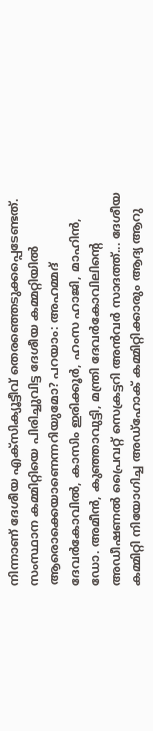നിന്നാണ് ദേശീയ എക്സിക്യൂട്ടീവ് തെരഞ്ഞെടുക്കപ്പെടേണ്ടത്. സംസ്ഥാന കമ്മിറ്റിയെ പിരിച്ചുവിട്ട ദേശീയ കമ്മറ്റിയിൽ ആരൊക്കെയാണെന്നറിയുമോ? പറയാം: അഹമ്മദ് ദേവർകോവിൽ, കാസിം ഇരിക്കൂർ, ഹംസ ഹാജി, മാഹിൻ, ഡോ. അമീൻ, കുഞ്ഞാവുട്ടി, മന്ത്രി ദേവർകോവിലിൻ്റെ അഡീഷണൽ പ്രൈവറ്റ് സെക്രട്ടറി അൻവർ സാദത്ത്... ദേശീയ കമ്മിറ്റി നിയോഗിച്ച അഡ്ഹോക് കമ്മിറ്റിക്കാരും ആദ്യ ആറു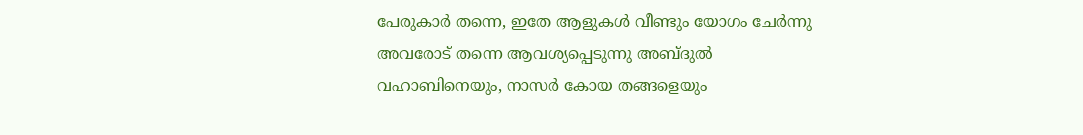പേരുകാർ തന്നെ, ഇതേ ആളുകൾ വീണ്ടും യോഗം ചേർന്നു അവരോട് തന്നെ ആവശ്യപ്പെടുന്നു അബ്ദുൽ വഹാബിനെയും, നാസർ കോയ തങ്ങളെയും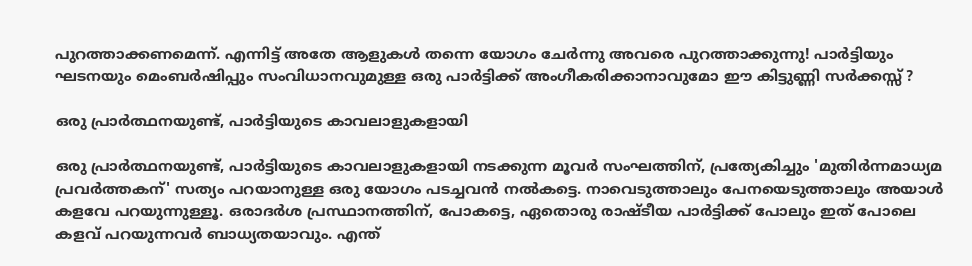പുറത്താക്കണമെന്ന്. എന്നിട്ട് അതേ ആളുകൾ തന്നെ യോഗം ചേർന്നു അവരെ പുറത്താക്കുന്നു! പാർട്ടിയും ഘടനയും മെംബർഷിപ്പും സംവിധാനവുമുള്ള ഒരു പാർട്ടിക്ക് അംഗീകരിക്കാനാവുമോ ഈ കിട്ടുണ്ണി സർക്കസ്സ് ?

ഒരു പ്രാർത്ഥനയുണ്ട്, പാർട്ടിയുടെ കാവലാളുകളായി

ഒരു പ്രാർത്ഥനയുണ്ട്, പാർട്ടിയുടെ കാവലാളുകളായി നടക്കുന്ന മൂവർ സംഘത്തിന്, പ്രത്യേകിച്ചും 'മുതിർന്നമാധ്യമ പ്രവർത്തകന്' സത്യം പറയാനുള്ള ഒരു യോഗം പടച്ചവൻ നൽകട്ടെ. നാവെടുത്താലും പേനയെടുത്താലും അയാൾ കളവേ പറയുന്നുള്ളൂ. ഒരാദർശ പ്രസ്ഥാനത്തിന്, പോകട്ടെ, ഏതൊരു രാഷ്ടീയ പാർട്ടിക്ക് പോലും ഇത് പോലെ കളവ് പറയുന്നവർ ബാധ്യതയാവും. എന്ത്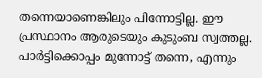തന്നെയാണെങ്കിലും പിന്നോട്ടില്ല. ഈ പ്രസ്ഥാനം ആരുടെയും കുടുംബ സ്വത്തല്ല. പാർട്ടിക്കൊപ്പം മുന്നോട്ട് തന്നെ, എന്നും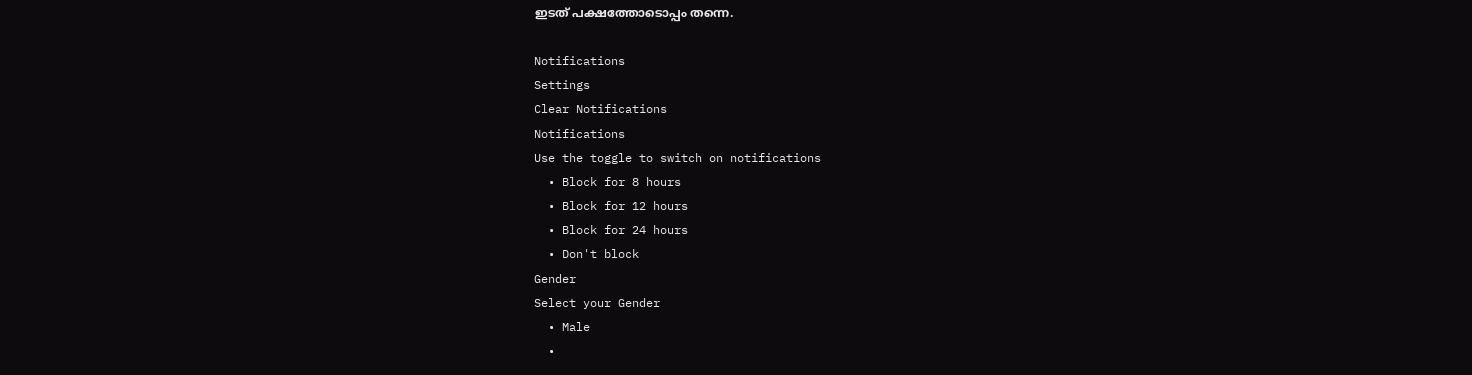ഇടത് പക്ഷത്തോടൊപ്പം തന്നെ.

Notifications
Settings
Clear Notifications
Notifications
Use the toggle to switch on notifications
  • Block for 8 hours
  • Block for 12 hours
  • Block for 24 hours
  • Don't block
Gender
Select your Gender
  • Male
  •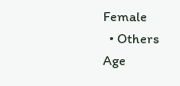Female
  • Others
Age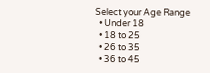Select your Age Range
  • Under 18
  • 18 to 25
  • 26 to 35
  • 36 to 45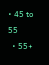• 45 to 55
  • 55+